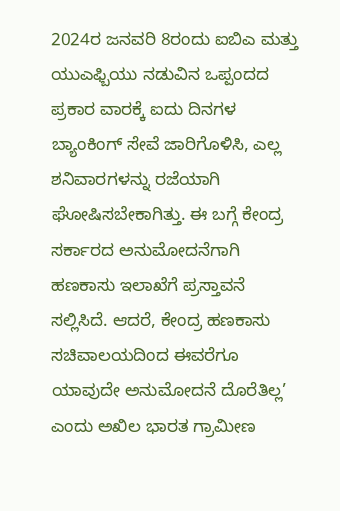2024ರ ಜನವರಿ 8ರಂದು ಐಬಿಎ ಮತ್ತು ಯುಎಫ್ಬಿಯು ನಡುವಿನ ಒಪ್ಪಂದದ ಪ್ರಕಾರ ವಾರಕ್ಕೆ ಐದು ದಿನಗಳ ಬ್ಯಾಂಕಿಂಗ್ ಸೇವೆ ಜಾರಿಗೊಳಿಸಿ, ಎಲ್ಲ ಶನಿವಾರಗಳನ್ನು ರಜೆಯಾಗಿ ಘೋಷಿಸಬೇಕಾಗಿತ್ತು. ಈ ಬಗ್ಗೆ ಕೇಂದ್ರ ಸರ್ಕಾರದ ಅನುಮೋದನೆಗಾಗಿ ಹಣಕಾಸು ಇಲಾಖೆಗೆ ಪ್ರಸ್ತಾವನೆ ಸಲ್ಲಿಸಿದೆ. ಆದರೆ, ಕೇಂದ್ರ ಹಣಕಾಸು ಸಚಿವಾಲಯದಿಂದ ಈವರೆಗೂ ಯಾವುದೇ ಅನುಮೋದನೆ ದೊರೆತಿಲ್ಲ’ ಎಂದು ಅಖಿಲ ಭಾರತ ಗ್ರಾಮೀಣ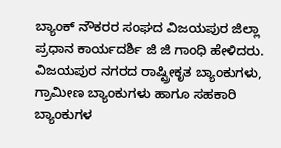ಬ್ಯಾಂಕ್ ನೌಕರರ ಸಂಘದ ವಿಜಯಪುರ ಜಿಲ್ಲಾ ಪ್ರಧಾನ ಕಾರ್ಯದರ್ಶಿ ಜಿ ಜಿ ಗಾಂಧಿ ಹೇಳಿದರು.
ವಿಜಯಪುರ ನಗರದ ರಾಷ್ಟ್ರೀಕೃತ ಬ್ಯಾಂಕುಗಳು, ಗ್ರಾಮೀಣ ಬ್ಯಾಂಕುಗಳು ಹಾಗೂ ಸಹಕಾರಿ ಬ್ಯಾಂಕುಗಳ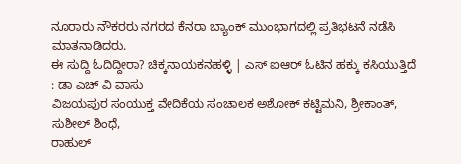ನೂರಾರು ನೌಕರರು ನಗರದ ಕೆನರಾ ಬ್ಯಾಂಕ್ ಮುಂಭಾಗದಲ್ಲಿ ಪ್ರತಿಭಟನೆ ನಡೆಸಿ ಮಾತನಾಡಿದರು.
ಈ ಸುದ್ದಿ ಓದಿದ್ದೀರಾ? ಚಿಕ್ಕನಾಯಕನಹಳ್ಳಿ | ಎಸ್ ಐಆರ್ ಓಟಿನ ಹಕ್ಕು ಕಸಿಯುತ್ತಿದೆ : ಡಾ ಎಚ್ ವಿ ವಾಸು
ವಿಜಯಪುರ ಸಂಯುಕ್ತ ವೇದಿಕೆಯ ಸಂಚಾಲಕ ಅಶೋಕ್ ಕಟ್ಟಿಮನಿ, ಶ್ರೀಕಾಂತ್, ಸುಶೀಲ್ ಶಿಂಧೆ,
ರಾಹುಲ್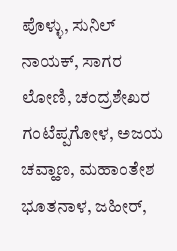ಪೊಳ್ಳು, ಸುನಿಲ್ ನಾಯಕ್, ಸಾಗರ ಲೋಣಿ, ಚಂದ್ರಶೇಖರ ಗಂಟೆಪ್ಪಗೋಳ, ಅಜಯ ಚವ್ಹಾಣ, ಮಹಾಂತೇಶ ಭೂತನಾಳ, ಜಹೀರ್,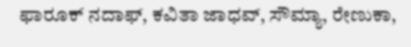ಫಾರೂಕ್ ನದಾಫ್, ಕವಿತಾ ಜಾಧವ್, ಸೌಮ್ಯಾ, ರೇಣುಕಾ,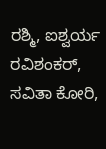ರಶ್ಮಿ, ಐಶ್ವರ್ಯ ರವಿಶಂಕರ್, ಸವಿತಾ ಕೋರಿ,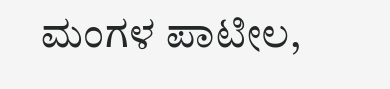ಮಂಗಳ ಪಾಟೀಲ,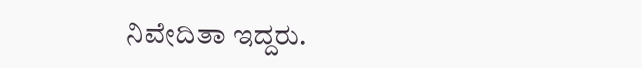ನಿವೇದಿತಾ ಇದ್ದರು.